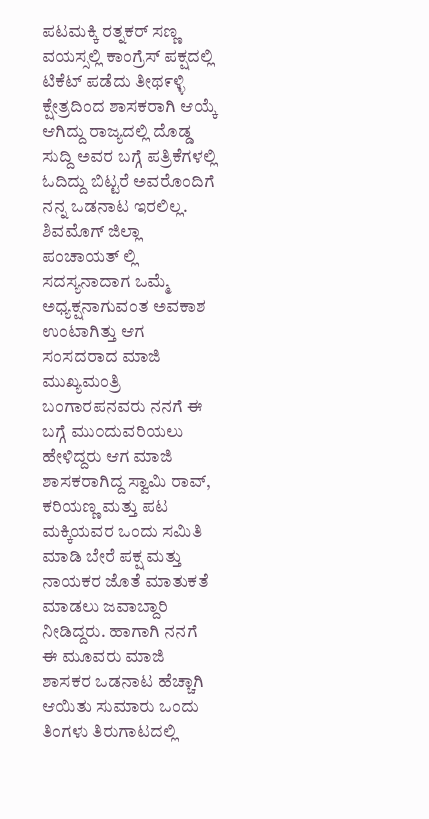ಪಟಮಕ್ಕಿ ರತ್ನಕರ್ ಸಣ್ಣ ವಯಸ್ಸಲ್ಲಿ ಕಾಂಗ್ರೆಸ್ ಪಕ್ಷದಲ್ಲಿ ಟಿಕೆಟ್ ಪಡೆದು ತೀಥ೯ಳ್ಳಿ ಕ್ಷೇತ್ರದಿಂದ ಶಾಸಕರಾಗಿ ಆಯ್ಕೆ ಆಗಿದ್ದು ರಾಜ್ಯದಲ್ಲಿ ದೊಡ್ಡ ಸುದ್ದಿ ಅವರ ಬಗ್ಗೆ ಪತ್ರಿಕೆಗಳಲ್ಲಿ ಓದಿದ್ದು ಬಿಟ್ಟರೆ ಅವರೊಂದಿಗೆ ನನ್ನ ಒಡನಾಟ ಇರಲಿಲ್ಲ. ಶಿವಮೊಗ್ ಜಿಲ್ಲಾ ಪಂಚಾಯತ್ ಲ್ಲಿ ಸದಸ್ಯನಾದಾಗ ಒಮ್ಮೆ ಅಧ್ಯಕ್ಷನಾಗುವಂತ ಅವಕಾಶ ಉಂಟಾಗಿತ್ತು ಆಗ ಸಂಸದರಾದ ಮಾಜಿ ಮುಖ್ಯಮಂತ್ರಿ ಬಂಗಾರಪನವರು ನನಗೆ ಈ ಬಗ್ಗೆ ಮು೦ದುವರಿಯಲು ಹೇಳಿದ್ದರು ಆಗ ಮಾಜಿ ಶಾಸಕರಾಗಿದ್ದ ಸ್ವಾಮಿ ರಾವ್, ಕರಿಯಣ್ಣ ಮತ್ತು ಪಟ ಮಕ್ಕಿಯವರ ಒಂದು ಸಮಿತಿ ಮಾಡಿ ಬೇರೆ ಪಕ್ಷ ಮತ್ತು ನಾಯಕರ ಜೊತೆ ಮಾತುಕತೆ ಮಾಡಲು ಜವಾಬ್ದಾರಿ ನೀಡಿದ್ದರು. ಹಾಗಾಗಿ ನನಗೆ ಈ ಮೂವರು ಮಾಜಿ ಶಾಸಕರ ಒಡನಾಟ ಹೆಚ್ಚಾಗಿ ಆಯಿತು ಸುಮಾರು ಒಂದು ತಿಂಗಳು ತಿರುಗಾಟದಲ್ಲಿ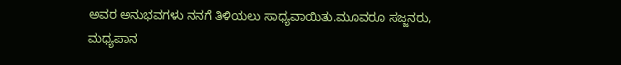ಅವರ ಅನುಭವಗಳು ನನಗೆ ತಿಳಿಯಲು ಸಾಧ್ಯವಾಯಿತು.ಮೂವರೂ ಸಜ್ಜನರು, ಮಧ್ಯಪಾನ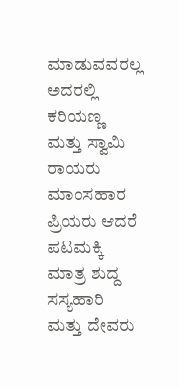ಮಾಡುವವರಲ್ಲ ಅದರಲ್ಲಿ ಕರಿಯಣ್ಣ ಮತ್ತು ಸ್ವಾಮಿ ರಾಯರು ಮಾಂಸಹಾರ ಪ್ರಿಯರು ಆದರೆ ಪಟಮಕ್ಕಿ ಮಾತ್ರ ಶುದ್ದ ಸಸ್ಯಹಾರಿ ಮತ್ತು ದೇವರು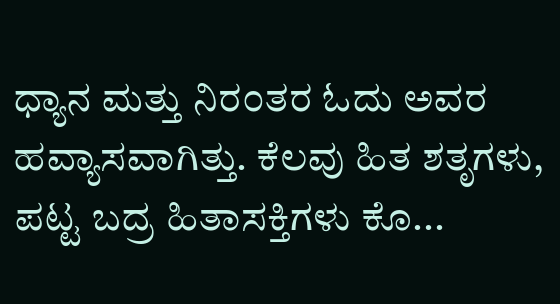ಧ್ಯಾನ ಮತ್ತು ನಿರ೦ತರ ಓದು ಅವರ ಹವ್ಯಾಸವಾಗಿತ್ತು. ಕೆಲವು ಹಿತ ಶತೃಗಳು, ಪಟ್ಟ ಬದ್ರ ಹಿತಾಸಕ್ತಿಗಳು ಕೊ...